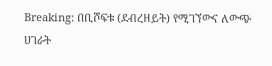Breaking: በቢሾፍቱ (ደብረዘይት) የሚገኘውና ለውጭ ሀገራት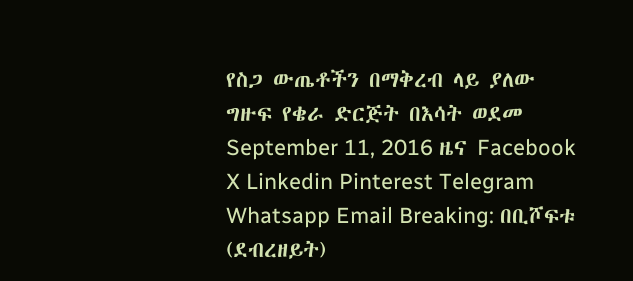የስጋ ውጤቶችን በማቅረብ ላይ ያለው ግዙፍ የቄራ ድርጅት በእሳት ወደመ September 11, 2016 ዜና Facebook X Linkedin Pinterest Telegram Whatsapp Email Breaking: በቢሾፍቱ (ደብረዘይት)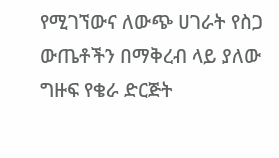የሚገኘውና ለውጭ ሀገራት የስጋ ውጤቶችን በማቅረብ ላይ ያለው ግዙፍ የቄራ ድርጅት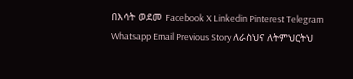በእሳት ወደመ Facebook X Linkedin Pinterest Telegram Whatsapp Email Previous Story ለራስህና ለትምህርትህ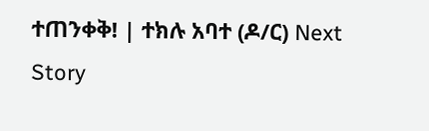ተጠንቀቅ! | ተክሉ አባተ (ዶ/ር) Next Story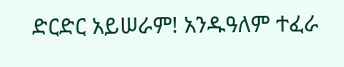ድርድር አይሠራም! አንዱዓለም ተፈራ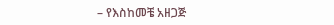– የእስከመቼ አዘጋጅ